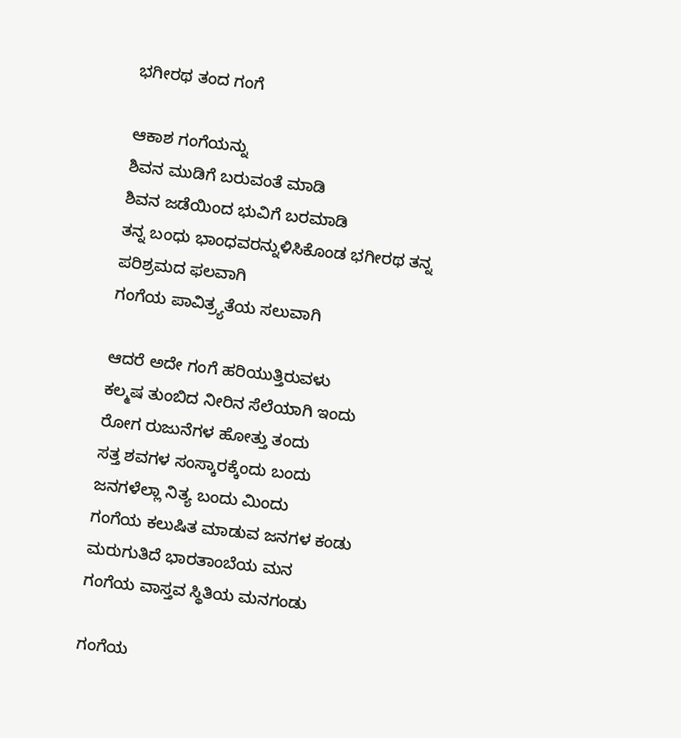ಭಗೀರಥ ತಂದ ಗಂಗೆ

ಆಕಾಶ ಗಂಗೆಯನ್ನು
ಶಿವನ ಮುಡಿಗೆ ಬರುವಂತೆ ಮಾಡಿ
ಶಿವನ ಜಡೆಯಿಂದ ಭುವಿಗೆ ಬರಮಾಡಿ
ತನ್ನ ಬಂಧು ಭಾಂಧವರನ್ನುಳಿಸಿಕೊಂಡ ಭಗೀರಥ ತನ್ನ ಪರಿಶ್ರಮದ ಫಲವಾಗಿ
ಗಂಗೆಯ ಪಾವಿತ್ರ್ಯತೆಯ ಸಲುವಾಗಿ

ಆದರೆ ಅದೇ ಗಂಗೆ ಹರಿಯುತ್ತಿರುವಳು
ಕಲ್ಮಷ ತುಂಬಿದ ನೀರಿನ ಸೆಲೆಯಾಗಿ ಇಂದು
ರೋಗ ರುಜುನೆಗಳ ಹೋತ್ತು ತಂದು
ಸತ್ತ ಶವಗಳ ಸಂಸ್ಕಾರಕ್ಕೆಂದು ಬಂದು
ಜನಗಳೆಲ್ಲಾ ನಿತ್ಯ ಬಂದು ಮಿಂದು
ಗಂಗೆಯ ಕಲುಷಿತ ಮಾಡುವ ಜನಗಳ ಕಂಡು
ಮರುಗುತಿದೆ ಭಾರತಾಂಬೆಯ ಮನ
ಗಂಗೆಯ ವಾಸ್ತವ ಸ್ಥಿತಿಯ ಮನಗಂಡು

ಗಂಗೆಯ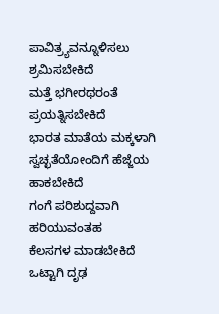ಪಾವಿತ್ರ್ಯವನ್ನೂಳಿಸಲು ಶ್ರಮಿಸಬೇಕಿದೆ
ಮತ್ತೆ ಭಗೀರಥರಂತೆ ಪ್ರಯತ್ನಿಸಬೇಕಿದೆ
ಭಾರತ ಮಾತೆಯ ಮಕ್ಕಳಾಗಿ
ಸ್ವಚ್ಛತೆಯೋಂದಿಗೆ ಹೆಜ್ಜೆಯ ಹಾಕಬೇಕಿದೆ
ಗಂಗೆ ಪರಿಶುದ್ದವಾಗಿ ಹರಿಯುವಂತಹ
ಕೆಲಸಗಳ ಮಾಡಬೇಕಿದೆ
ಒಟ್ಟಾಗಿ ದೃಢ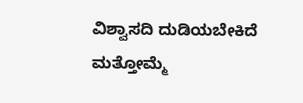ವಿಶ್ವಾಸದಿ ದುಡಿಯಬೇಕಿದೆ
ಮತ್ತೋಮ್ಮೆ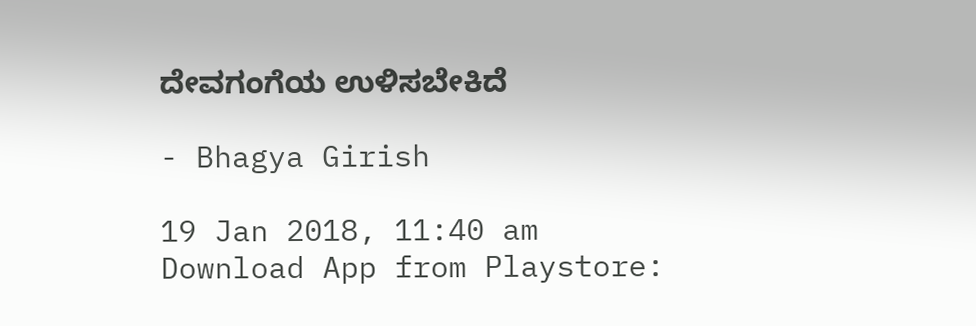ದೇವಗಂಗೆಯ ಉಳಿಸಬೇಕಿದೆ

- Bhagya Girish

19 Jan 2018, 11:40 am
Download App from Playstore: